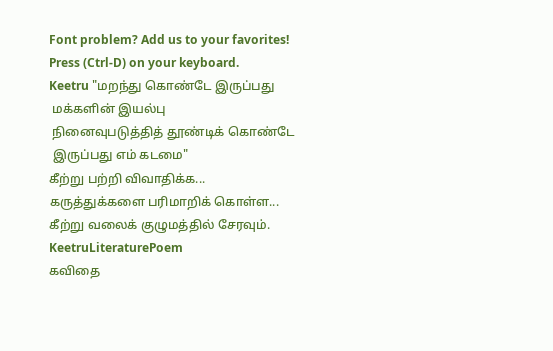Font problem? Add us to your favorites! Press (Ctrl-D) on your keyboard.
Keetru "மறந்து கொண்டே இருப்பது
 மக்களின் இயல்பு
 நினைவுபடுத்தித் தூண்டிக் கொண்டே
 இருப்பது எம் கடமை"
கீற்று பற்றி விவாதிக்க...
கருத்துக்களை பரிமாறிக் கொள்ள...
கீற்று வலைக் குழுமத்தில் சேரவும்.
KeetruLiteraturePoem
கவிதை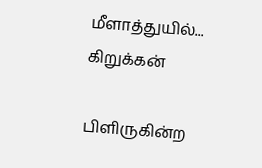மீளாத்துயில்...
கிறுக்கன்

பிளிருகின்ற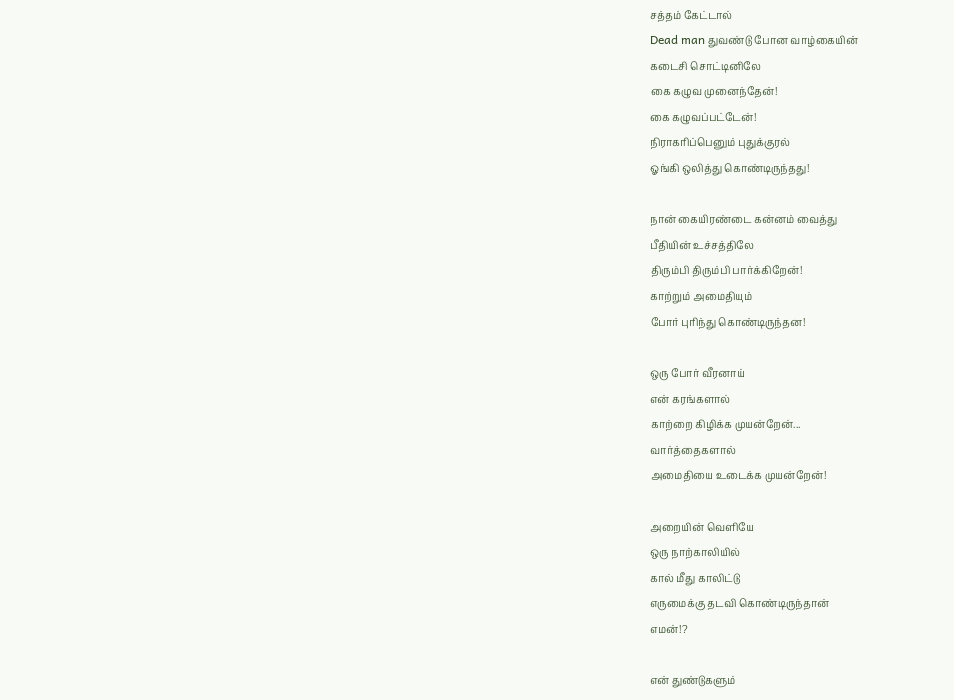சத்தம் கேட்டால்
Dead man துவண்டு போன வாழ்கையின்
கடைசி சொட்டினிலே
கை கழுவ முனைந்தேன்!
கை கழுவப்பட்டேன்!
நிராகரிப்பெனும் புதுக்குரல்
ஓங்கி ஒலித்து கொண்டிருந்தது!

நான் கையிரண்டை கன்னம் வைத்து
பீதியின் உச்சத்திலே
திரும்பி திரும்பி பார்க்கிறேன்!
காற்றும் அமைதியும்
போர் புரிந்து கொண்டிருந்தன!

ஒரு போர் வீரனாய்
என் கரங்களால்
காற்றை கிழிக்க முயன்றேன்...
வார்த்தைகளால்
அமைதியை உடைக்க முயன்றேன்!

அறையின் வெளியே
ஒரு நாற்காலியில்
கால் மீது காலிட்டு
எருமைக்கு தடவி கொண்டிருந்தான்
எமன்!?

என் துண்டுகளும்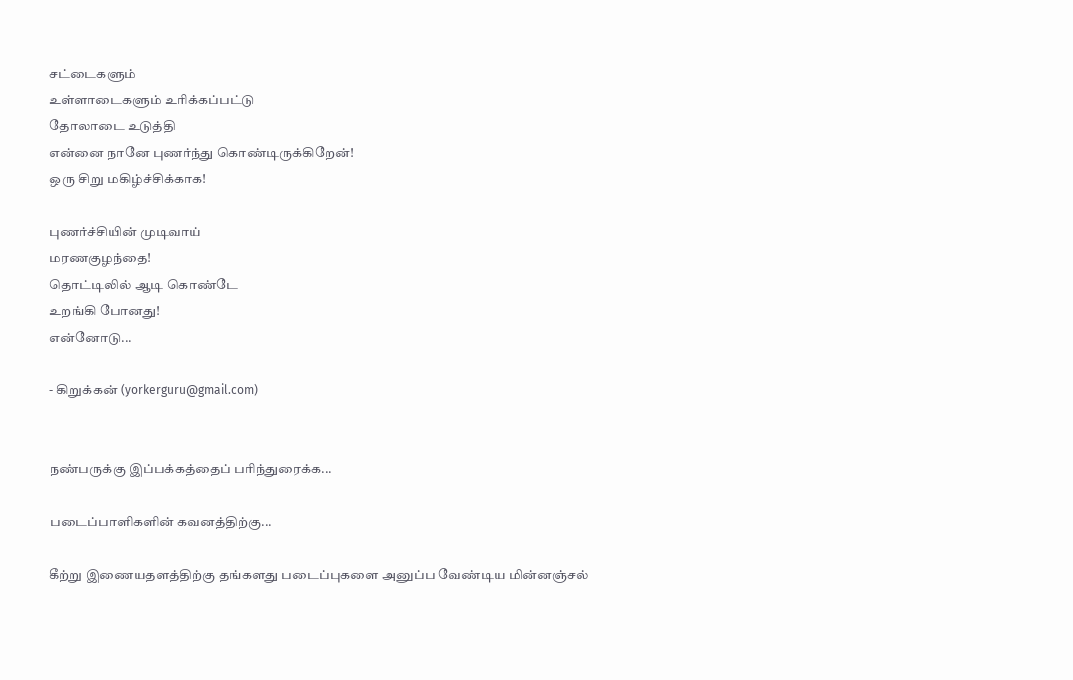சட்டைகளும்
உள்ளாடைகளும் உரிக்கப்பட்டு
தோலாடை உடுத்தி
என்னை நானே புணர்ந்து கொண்டிருக்கிறேன்!
ஒரு சிறு மகிழ்ச்சிக்காக!

புணர்ச்சியின் முடிவாய்
மரணகுழந்தை!
தொட்டிலில் ஆடி கொண்டே
உறங்கி போனது!
என்னோடு...

- கிறுக்கன் (yorkerguru@gmail.com)


நண்பருக்கு இப்பக்கத்தைப் பரிந்துரைக்க...

படைப்பாளிகளின் கவனத்திற்கு...

கீற்று இணையதளத்திற்கு தங்களது படைப்புகளை அனுப்ப வேண்டிய மின்னஞ்சல்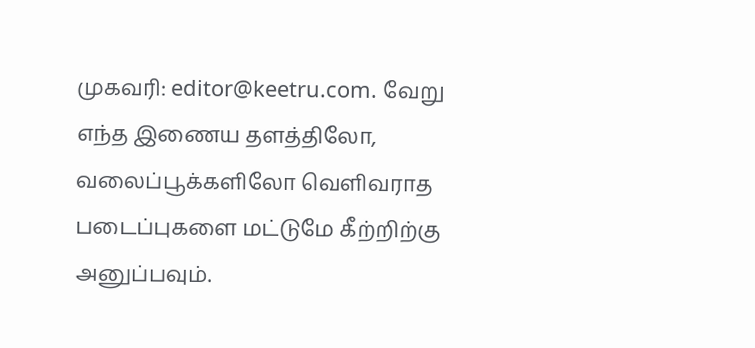முகவரி: editor@keetru.com. வேறு எந்த இணைய தளத்திலோ, வலைப்பூக்களிலோ வெளிவராத படைப்புகளை மட்டுமே கீற்றிற்கு அனுப்பவும்.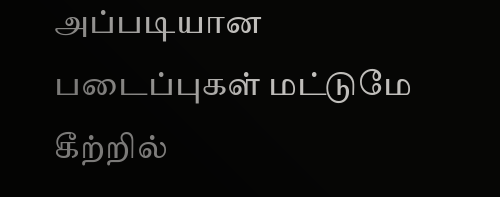அப்படியான படைப்புகள் மட்டுமே கீற்றில்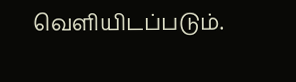வெளியிடப்படும்.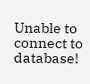Unable to connect to database!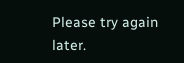Please try again later.